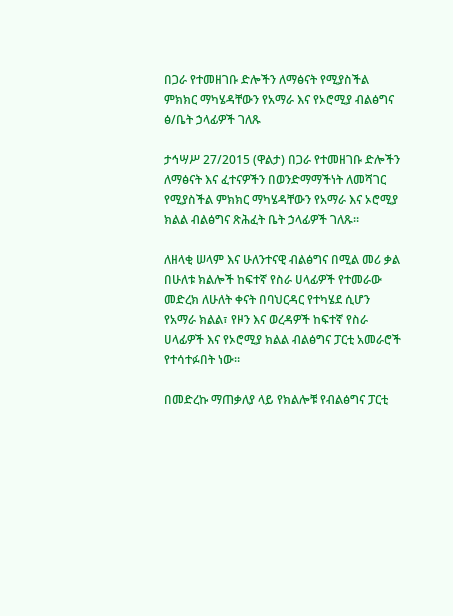በጋራ የተመዘገቡ ድሎችን ለማፅናት የሚያስችል ምክክር ማካሄዳቸውን የአማራ እና የኦሮሚያ ብልፅግና ፅ/ቤት ኃላፊዎች ገለጹ

ታኅሣሥ 27/2015 (ዋልታ) በጋራ የተመዘገቡ ድሎችን ለማፅናት እና ፈተናዎችን በወንድማማችነት ለመሻገር የሚያስችል ምክክር ማካሄዳቸውን የአማራ እና ኦሮሚያ ክልል ብልፅግና ጽሕፈት ቤት ኃላፊዎች ገለጹ።

ለዘላቂ ሠላም እና ሁለንተናዊ ብልፅግና በሚል መሪ ቃል በሁለቱ ክልሎች ከፍተኛ የስራ ሀላፊዎች የተመራው መድረክ ለሁለት ቀናት በባህርዳር የተካሄደ ሲሆን የአማራ ክልል፣ የዞን እና ወረዳዎች ከፍተኛ የስራ ሀላፊዎች እና የኦሮሚያ ክልል ብልፅግና ፓርቲ አመራሮች የተሳተፉበት ነው።

በመድረኩ ማጠቃለያ ላይ የክልሎቹ የብልፅግና ፓርቲ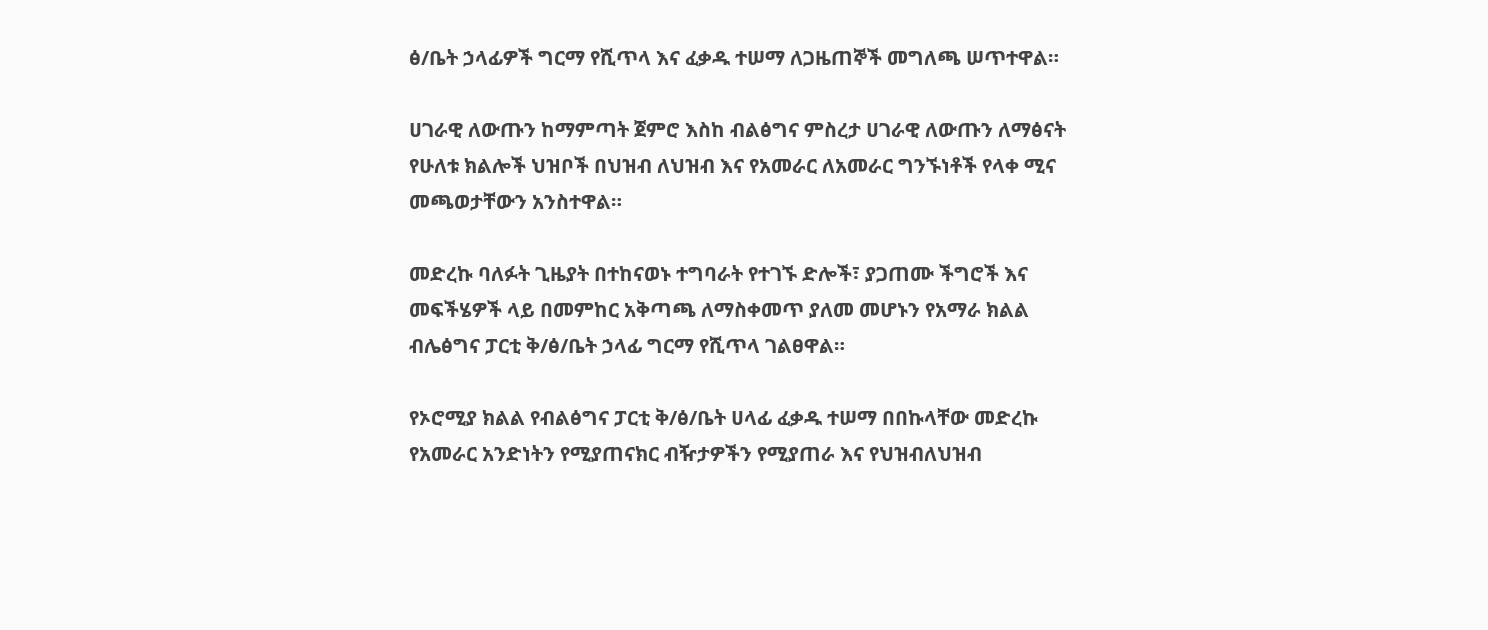ፅ/ቤት ኃላፊዎች ግርማ የሺጥላ እና ፈቃዱ ተሠማ ለጋዜጠኞች መግለጫ ሠጥተዋል።

ሀገራዊ ለውጡን ከማምጣት ጀምሮ እስከ ብልፅግና ምስረታ ሀገራዊ ለውጡን ለማፅናት የሁለቱ ክልሎች ህዝቦች በህዝብ ለህዝብ እና የአመራር ለአመራር ግንኙነቶች የላቀ ሚና መጫወታቸውን አንስተዋል።

መድረኩ ባለፉት ጊዜያት በተከናወኑ ተግባራት የተገኙ ድሎች፣ ያጋጠሙ ችግሮች እና መፍችሄዎች ላይ በመምከር አቅጣጫ ለማስቀመጥ ያለመ መሆኑን የአማራ ክልል ብሌፅግና ፓርቲ ቅ/ፅ/ቤት ኃላፊ ግርማ የሺጥላ ገልፀዋል።

የኦሮሚያ ክልል የብልፅግና ፓርቲ ቅ/ፅ/ቤት ሀላፊ ፈቃዱ ተሠማ በበኩላቸው መድረኩ የአመራር አንድነትን የሚያጠናክር ብዥታዎችን የሚያጠራ እና የህዝብለህዝብ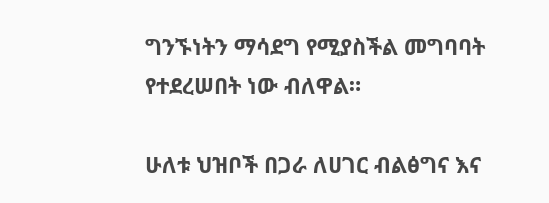ግንኙነትን ማሳደግ የሚያስችል መግባባት የተደረሠበት ነው ብለዋል።

ሁለቱ ህዝቦች በጋራ ለሀገር ብልፅግና እና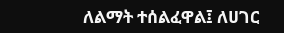ለልማት ተሰልፈዋል፤ ለሀገር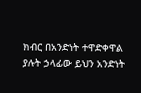ክብር በአንድነት ተዋድቀዋል ያሉት ኃላፊው ይህን አንድነት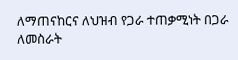ለማጠናከርና ለህዝብ የጋራ ተጠቃሚነት በጋራ ለመስራት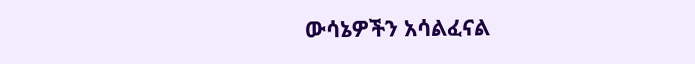ውሳኔዎችን አሳልፈናል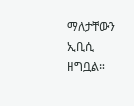ማለታቸውን ኢቢሲ ዘግቧል።